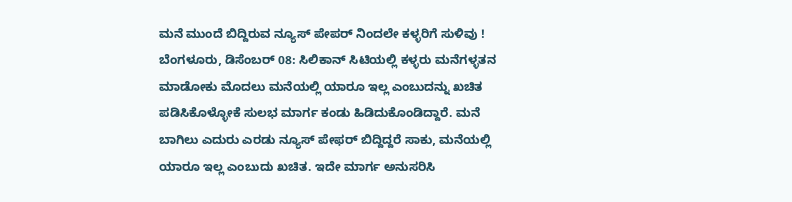ಮನೆ ಮುಂದೆ ಬಿದ್ದಿರುವ ನ್ಯೂಸ್ ಪೇಪರ್ ನಿಂದಲೇ ಕಳ್ಳರಿಗೆ ಸುಳಿವು !
ಬೆಂಗಳೂರು, ಡಿಸೆಂಬರ್ 08: ಸಿಲಿಕಾನ್ ಸಿಟಿಯಲ್ಲಿ ಕಳ್ಳರು ಮನೆಗಳ್ಳತನ ಮಾಡೋಕು ಮೊದಲು ಮನೆಯಲ್ಲಿ ಯಾರೂ ಇಲ್ಲ ಎಂಬುದನ್ನು ಖಚಿತ ಪಡಿಸಿಕೊಳ್ಳೋಕೆ ಸುಲಭ ಮಾರ್ಗ ಕಂಡು ಹಿಡಿದುಕೊಂಡಿದ್ದಾರೆ. ಮನೆ ಬಾಗಿಲು ಎದುರು ಎರಡು ನ್ಯೂಸ್ ಪೇಫರ್ ಬಿದ್ದಿದ್ದರೆ ಸಾಕು, ಮನೆಯಲ್ಲಿ ಯಾರೂ ಇಲ್ಲ ಎಂಬುದು ಖಚಿತ. ಇದೇ ಮಾರ್ಗ ಅನುಸರಿಸಿ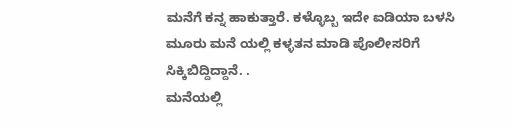ಮನೆಗೆ ಕನ್ನ ಹಾಕುತ್ತಾರೆ. ಕಳ್ಳೊಬ್ಬ ಇದೇ ಐಡಿಯಾ ಬಳಸಿ ಮೂರು ಮನೆ ಯಲ್ಲಿ ಕಳ್ಳತನ ಮಾಡಿ ಪೊಲೀಸರಿಗೆ ಸಿಕ್ಕಿಬಿದ್ದಿದ್ದಾನೆ. .
ಮನೆಯಲ್ಲಿ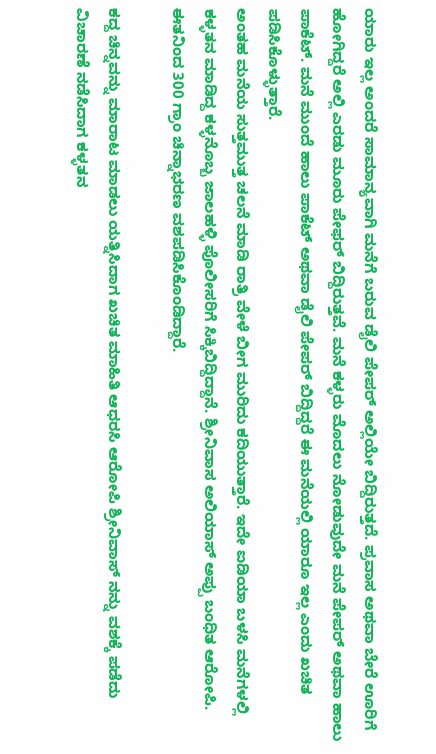ಯಾರು ಇಲ್ಲ ಅಂದರೆ ಸಾಮಾನ್ಯವಾಗಿ ಮನೆಗೆ ಬರುವ ಡೈಲಿ ಪೇಪರ್ ಅಲ್ಲಿಯೇ ಬಿದ್ದಿರುತ್ತದೆ. ಪ್ರವಾಸ ಅಥವಾ ಬೇರೆ ಊರಿಗೆ ಹೋಗಿದ್ದರೆ ಅಲ್ಲಿ ಎರಡು ಮೂರು ಪೇಫರ್ ಬಿದ್ದಿರುತ್ತವೆ. ಮನೆ ಕಳ್ಳರು ಮೊದಲು ನೋಡುವುದೇ ಮನೆ ಪೇಪರ್ ಅಥವಾ ಹಾಲು ಪಾಕೆಟ್. ಮನೆ ಮುಂದೆ ಹಾಲು ಪಾಕೆಟ್ ಅಥವಾ ಡೈಲಿ ಪೇಪರ್ ಬಿದ್ದಿದ್ದರೆ ಈ ಮನೆಯಲ್ಲಿ ಯಾರೂ ಇಲ್ಲ ಎಂದು ಖಚಿತ ಪಡಿಸಿಕೊಳ್ಳುತ್ತಾರೆ.
ಅಂತಹ ಮನೆಯ ಸುತ್ತಮುತ್ತ ಚಲನೆ ಮಾಡಿ ರಾತ್ರಿ ವೇಳೆ ಬೀಗ ಮುರಿದು ಕದಿಯುತ್ತಾರೆ. ಇದೇ ಐಡಿಯಾ ಬಳಸಿ ಮನೆಗಳಲ್ಲಿ ಕಳ್ಳತನ ಮಾಡಿದ್ದ ಕಳ್ಳನೊಬ್ಬ ಜಾಲಹಳ್ಳಿ ಪೊಲೀಸರಿಗೆ ಸಿಕ್ಕಿಬಿದ್ದಿದ್ದಾನೆ. ಶ್ರೀನಿವಾಸ ಅಲಿಯಾಸ್ ಅಪ್ಪು ಬಂಧಿತ ಆರೋಪಿ. ಈತನಿಂದ 300 ಗ್ರಾಂ ಚಿನ್ನಾಭರಣ ವಶಪಡಿಸಿಕೊಂಡಿದ್ದಾರೆ.

ಕದ್ದ ಚಿನ್ನವನ್ನು ಮಾರಾಟ ಮಾಡಲು ಯತ್ನಿಸಿದಾಗ ಖಚಿತ ಮಾಹಿತಿ ಆಧರಸಿ ಆರೋಪಿ ಶ್ರೀನಿವಾಸ್ ನನ್ನು ವಶಕ್ಕೆ ಪಡೆದು ವಿಚಾರಣೆ ನಡೆಸಿದಾಗ ಕಳ್ಳತನ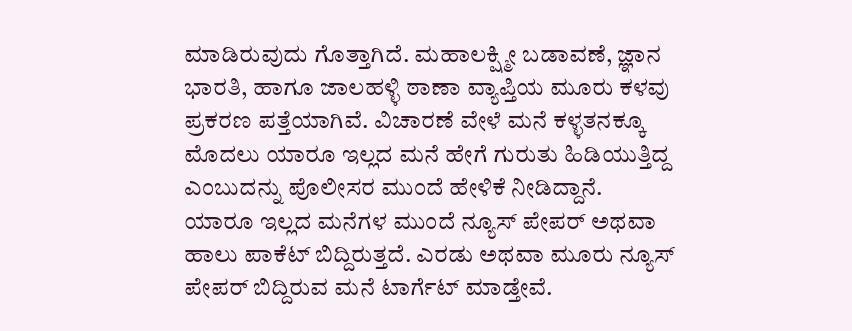ಮಾಡಿರುವುದು ಗೊತ್ತಾಗಿದೆ. ಮಹಾಲಕ್ಷ್ಮೀ ಬಡಾವಣೆ, ಜ್ಞಾನ ಭಾರತಿ, ಹಾಗೂ ಜಾಲಹಳ್ಳಿ ಠಾಣಾ ವ್ಯಾಪ್ತಿಯ ಮೂರು ಕಳವು ಪ್ರಕರಣ ಪತ್ತೆಯಾಗಿವೆ. ವಿಚಾರಣೆ ವೇಳೆ ಮನೆ ಕಳ್ಳತನಕ್ಕೂ ಮೊದಲು ಯಾರೂ ಇಲ್ಲದ ಮನೆ ಹೇಗೆ ಗುರುತು ಹಿಡಿಯುತ್ತಿದ್ದ ಎಂಬುದನ್ನು ಪೊಲೀಸರ ಮುಂದೆ ಹೇಳಿಕೆ ನೀಡಿದ್ದಾನೆ.
ಯಾರೂ ಇಲ್ಲದ ಮನೆಗಳ ಮುಂದೆ ನ್ಯೂಸ್ ಪೇಪರ್ ಅಥವಾ ಹಾಲು ಪಾಕೆಟ್ ಬಿದ್ದಿರುತ್ತದೆ. ಎರಡು ಅಥವಾ ಮೂರು ನ್ಯೂಸ್ ಪೇಪರ್ ಬಿದ್ದಿರುವ ಮನೆ ಟಾರ್ಗೆಟ್ ಮಾಡ್ತೇವೆ.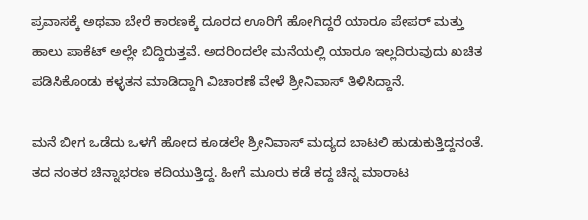ಪ್ರವಾಸಕ್ಕೆ ಅಥವಾ ಬೇರೆ ಕಾರಣಕ್ಕೆ ದೂರದ ಊರಿಗೆ ಹೋಗಿದ್ದರೆ ಯಾರೂ ಪೇಪರ್ ಮತ್ತು ಹಾಲು ಪಾಕೆಟ್ ಅಲ್ಲೇ ಬಿದ್ದಿರುತ್ತವೆ. ಅದರಿಂದಲೇ ಮನೆಯಲ್ಲಿ ಯಾರೂ ಇಲ್ಲದಿರುವುದು ಖಚಿತ ಪಡಿಸಿಕೊಂಡು ಕಳ್ಳತನ ಮಾಡಿದ್ದಾಗಿ ವಿಚಾರಣೆ ವೇಳೆ ಶ್ರೀನಿವಾಸ್ ತಿಳಿಸಿದ್ದಾನೆ.

ಮನೆ ಬೀಗ ಒಡೆದು ಒಳಗೆ ಹೋದ ಕೂಡಲೇ ಶ್ರೀನಿವಾಸ್ ಮದ್ಯದ ಬಾಟಲಿ ಹುಡುಕುತ್ತಿದ್ದನಂತೆ. ತದ ನಂತರ ಚಿನ್ನಾಭರಣ ಕದಿಯುತ್ತಿದ್ದ. ಹೀಗೆ ಮೂರು ಕಡೆ ಕದ್ದ ಚಿನ್ನ ಮಾರಾಟ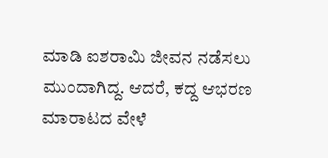ಮಾಡಿ ಐಶರಾಮಿ ಜೀವನ ನಡೆಸಲು ಮುಂದಾಗಿದ್ದ. ಆದರೆ, ಕದ್ದ ಆಭರಣ ಮಾರಾಟದ ವೇಳೆ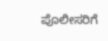ಪೊಲೀಸರಿಗೆ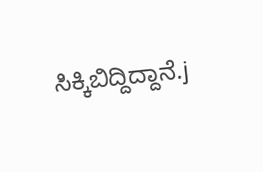ಸಿಕ್ಕಿಬಿದ್ದಿದ್ದಾನೆ.j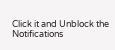Click it and Unblock the Notifications